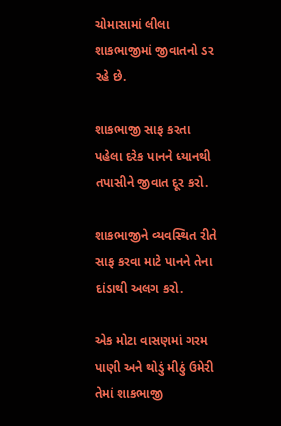ચોમાસામાં લીલા શાકભાજીમાં જીવાતનો ડર રહે છે.

શાકભાજી સાફ કરતા પહેલા દરેક પાનને ધ્યાનથી તપાસીને જીવાત દૂર કરો.

શાકભાજીને વ્યવસ્થિત રીતે સાફ કરવા માટે પાનને તેના દાંડાથી અલગ કરો.

એક મોટા વાસણમાં ગરમ પાણી અને થોડું મીઠું ઉમેરી તેમાં શાકભાજી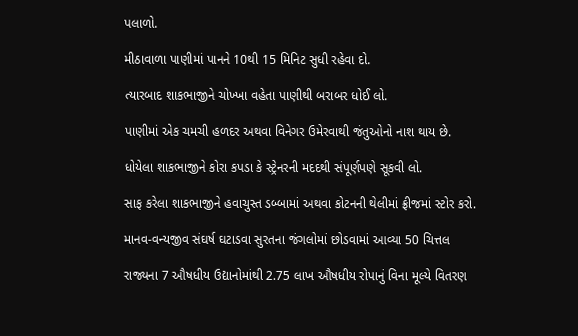પલાળો.

મીઠાવાળા પાણીમાં પાનને 10થી 15 મિનિટ સુધી રહેવા દો.

ત્યારબાદ શાકભાજીને ચોખ્ખા વહેતા પાણીથી બરાબર ધોઈ લો.

પાણીમાં એક ચમચી હળદર અથવા વિનેગર ઉમેરવાથી જંતુઓનો નાશ થાય છે.

ધોયેલા શાકભાજીને કોરા કપડા કે સ્ટ્રેનરની મદદથી સંપૂર્ણપણે સૂકવી લો.

સાફ કરેલા શાકભાજીને હવાચુસ્ત ડબ્બામાં અથવા કોટનની થેલીમાં ફ્રીજમાં સ્ટોર કરો.

માનવ-વન્યજીવ સંઘર્ષ ઘટાડવા સુરતના જંગલોમાં છોડવામાં આવ્યા 50 ચિત્તલ

રાજ્યના 7 ઔષધીય ઉદ્યાનોમાંથી 2.75 લાખ ઔષધીય રોપાનું વિના મૂલ્યે વિતરણ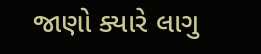જાણો ક્યારે લાગુ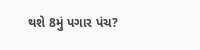થશે 8મું પગાર પંચ?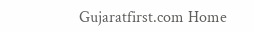Gujaratfirst.com Home